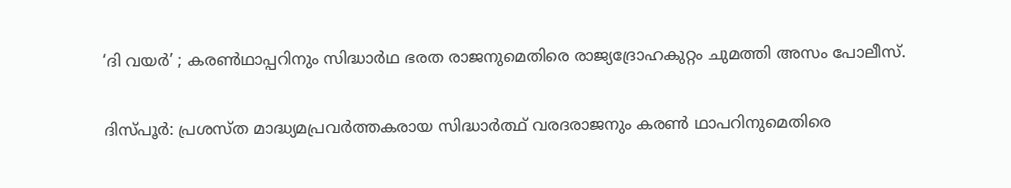‘ദി വയർ’ ; കരൺഥാപ്പറിനും സിദ്ധാർഥ ഭരത രാജനുമെതിരെ രാജ്യദ്രോഹകുറ്റം ചുമത്തി അസം പോലീസ്.

ദിസ്‌പൂർ: പ്രശസ്‌ത മാദ്ധ്യമപ്രവർത്തകരായ സിദ്ധാർത്ഥ് വരദരാജനും കരൺ ഥാപറിനുമെതിരെ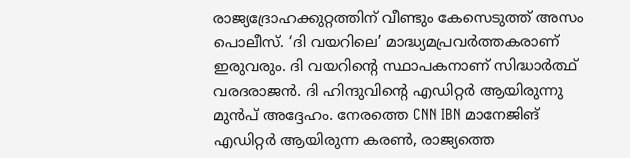രാജ്യദ്രോഹക്കുറ്റത്തിന് വീണ്ടും കേസെടുത്ത് അസം പൊലീസ്. ‘ദി വയറിലെ’ മാദ്ധ്യമപ്രവർത്തകരാണ് ഇരുവരും. ദി വയറിന്റെ സ്ഥാപകനാണ് സിദ്ധാർത്ഥ് വരദരാജൻ. ദി ഹിന്ദുവിന്റെ എഡിറ്റർ ആയിരുന്നു മുൻപ് അദ്ദേഹം. നേരത്തെ CNN IBN മാനേജിങ് എഡിറ്റർ ആയിരുന്ന കരൺ, രാജ്യത്തെ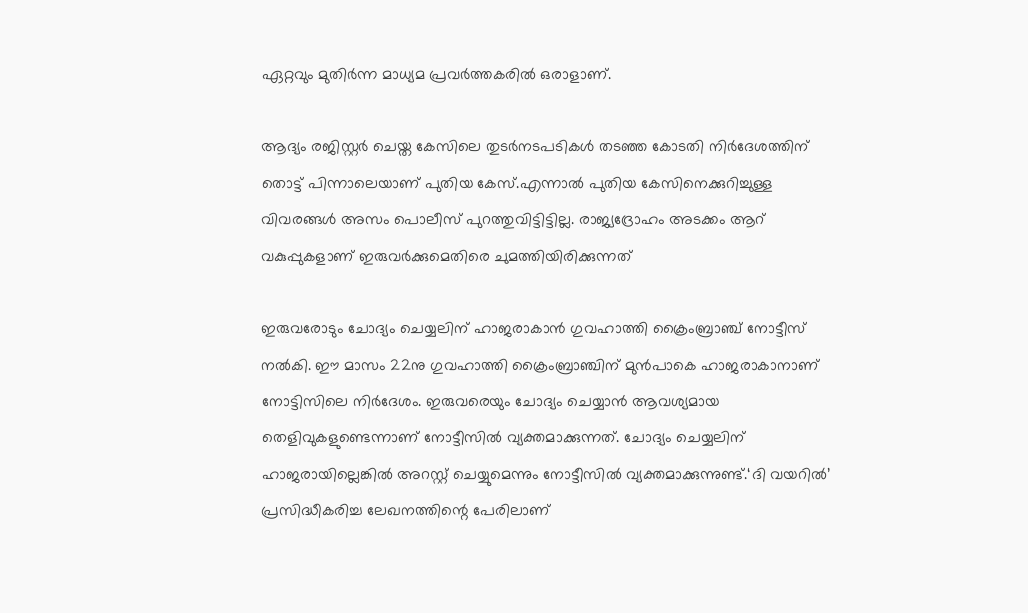ഏറ്റവും മുതിർന്ന മാധ്യമ പ്രവർത്തകരിൽ ഒരാളാണ്.

ആദ്യം രജിസ്റ്റർ ചെയ്ത കേസിലെ തുടർനടപടികൾ തടഞ്ഞ കോടതി നിർദേശത്തിന് തൊട്ട് പിന്നാലെയാണ് പുതിയ കേസ്.എന്നാൽ പുതിയ കേസിനെക്കുറിച്ചുള്ള വിവരങ്ങൾ അസം പൊലീസ് പുറത്തുവിട്ടിട്ടില്ല. രാജ്യദ്രോഹം അടക്കം ആറ് വകുപ്പുകളാണ് ഇരുവർക്കുമെതിരെ ചുമത്തിയിരിക്കുന്നത്

ഇരുവരോടും ചോദ്യം ചെയ്യലിന് ഹാജരാകാൻ ഗുവഹാത്തി ക്രൈംബ്രാഞ്ച് നോട്ടീസ് നൽകി. ഈ മാസം 22നു ഗുവഹാത്തി ക്രൈംബ്രാഞ്ചിന് മുൻപാകെ ഹാജരാകാനാണ് നോട്ടിസിലെ നിർദേശം. ഇരുവരെയും ചോദ്യം ചെയ്യാൻ ആവശ്യമായ തെളിവുകളുണ്ടെന്നാണ് നോട്ടീസിൽ വ്യക്തമാക്കുന്നത്. ചോദ്യം ചെയ്യലിന് ഹാജരായില്ലെങ്കിൽ അറസ്റ്റ് ചെയ്യുമെന്നും നോട്ടീസിൽ വ്യക്തമാക്കുന്നുണ്ട്.‘ദി വയറിൽ’ പ്രസിദ്ധീകരിച്ച ലേഖനത്തിന്റെ പേരിലാണ്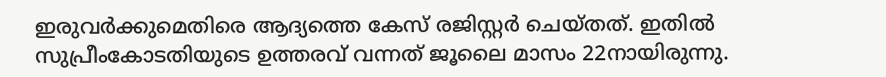ഇരുവർക്കുമെതിരെ ആദ്യത്തെ കേസ് രജിസ്റ്റർ ചെയ്തത്. ഇതിൽ സുപ്രീംകോടതിയുടെ ഉത്തരവ് വന്നത് ജൂലൈ മാസം 22നായിരുന്നു.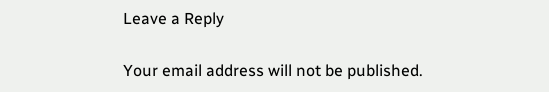Leave a Reply

Your email address will not be published.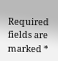Required fields are marked *